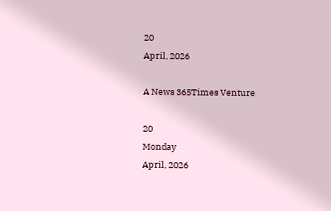20
April, 2026

A News 365Times Venture

20
Monday
April, 2026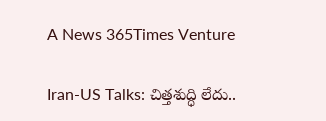A News 365Times Venture

Iran-US Talks: చిత్తశుద్ధి లేదు..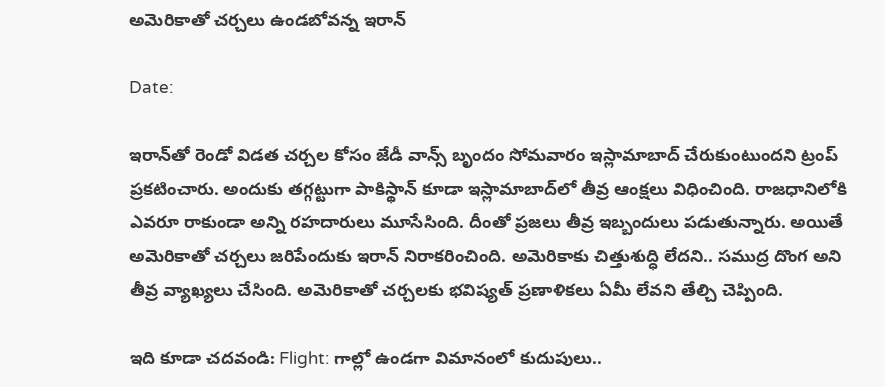అమెరికాతో చర్చలు ఉండబోవన్న ఇరాన్

Date:

ఇరాన్‌తో రెండో విడత చర్చల కోసం జేడీ వాన్స్ బృందం సోమవారం ఇస్లామాబాద్‌ చేరుకుంటుందని ట్రంప్ ప్రకటించారు. అందుకు తగ్గట్టుగా పాకిస్థాన్ కూడా ఇస్లామాబాద్‌లో తీవ్ర ఆంక్షలు విధించింది. రాజధానిలోకి ఎవరూ రాకుండా అన్ని రహదారులు మూసేసింది. దీంతో ప్రజలు తీవ్ర ఇబ్బందులు పడుతున్నారు. అయితే అమెరికాతో చర్చలు జరిపేందుకు ఇరాన్ నిరాకరించింది. అమెరికాకు చిత్తుశుద్ధి లేదని.. సముద్ర దొంగ అని తీవ్ర వ్యాఖ్యలు చేసింది. అమెరికాతో చర్చలకు భవిష్యత్ ప్రణాళికలు ఏమీ లేవని తేల్చి చెప్పింది.

ఇది కూడా చదవండి: Flight: గాల్లో ఉండగా విమానంలో కుదుపులు..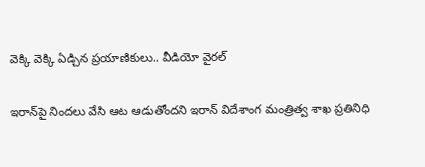వెక్కి వెక్కి ఏడ్చిన ప్రయాణికులు.. వీడియో వైరల్

ఇరాన్‌పై నిందలు వేసి ఆట ఆడుతోందని ఇరాన్ విదేశాంగ మంత్రిత్వ శాఖ ప్రతినిధి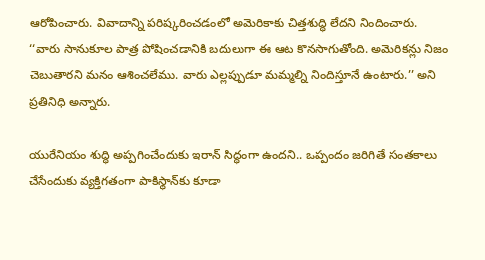ఆరోపించారు. వివాదాన్ని పరిష్కరించడంలో అమెరికాకు చిత్తశుద్ధి లేదని నిందించారు. ‘‘వారు సానుకూల పాత్ర పోషించడానికి బదులుగా ఈ ఆట కొనసాగుతోంది. అమెరికన్లు నిజం చెబుతారని మనం ఆశించలేము. వారు ఎల్లప్పుడూ మమ్మల్ని నిందిస్తూనే ఉంటారు.’’ అని ప్రతినిధి అన్నారు.

యురేనియం శుద్ధి అప్పగించేందుకు ఇరాన్ సిద్ధంగా ఉందని.. ఒప్పందం జరిగితే సంతకాలు చేసేందుకు వ్యక్తిగతంగా పాకిస్థాన్‌కు కూడా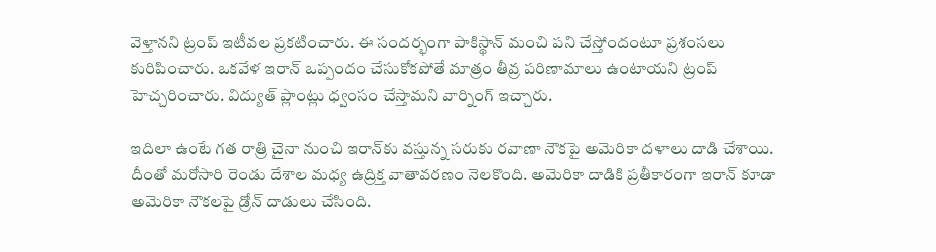వెళ్తానని ట్రంప్ ఇటీవల ప్రకటించారు. ఈ సందర్భంగా పాకిస్థాన్ మంచి పని చేస్తోందంటూ ప్రశంసలు కురిపించారు. ఒకవేళ ఇరాన్ ఒప్పందం చేసుకోకపోతే మాత్రం తీవ్ర పరిణామాలు ఉంటాయని ట్రంప్ హెచ్చరించారు. విద్యుత్ ప్లాంట్లు ధ్వంసం చేస్తామని వార్నింగ్ ఇచ్చారు.

ఇదిలా ఉంటే గత రాత్రి చైనా నుంచి ఇరాన్‌కు వస్తున్న సరుకు రవాణా నౌకపై అమెరికా దళాలు దాడి చేశాయి. దీంతో మరోసారి రెండు దేశాల మధ్య ఉద్రిక్త వాతావరణం నెలకొంది. అమెరికా దాడికి ప్రతీకారంగా ఇరాన్ కూడా అమెరికా నౌకలపై డ్రోన్ దాడులు చేసింది.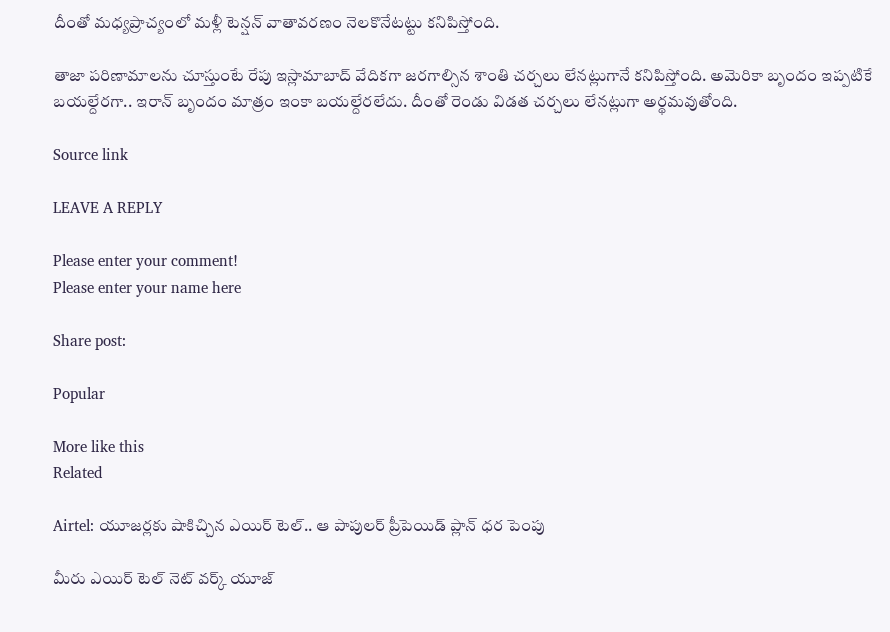దీంతో మధ్యప్రాచ్యంలో మళ్లీ టెన్షన్ వాతావరణం నెలకొనేటట్టు కనిపిస్తోంది.

తాజా పరిణామాలను చూస్తుంటే రేపు ఇస్లామాబాద్ వేదికగా జరగాల్సిన శాంతి చర్చలు లేనట్లుగానే కనిపిస్తోంది. అమెరికా బృందం ఇప్పటికే బయల్దేరగా.. ఇరాన్ బృందం మాత్రం ఇంకా బయల్దేరలేదు. దీంతో రెండు విడత చర్చలు లేనట్లుగా అర్థమవుతోంది.

Source link

LEAVE A REPLY

Please enter your comment!
Please enter your name here

Share post:

Popular

More like this
Related

Airtel: యూజర్లకు షాకిచ్చిన ఎయిర్ టెల్.. ఆ పాపులర్ ప్రీపెయిడ్ ప్లాన్ ధర పెంపు

మీరు ఎయిర్ టెల్ నెట్ వర్క్ యూజ్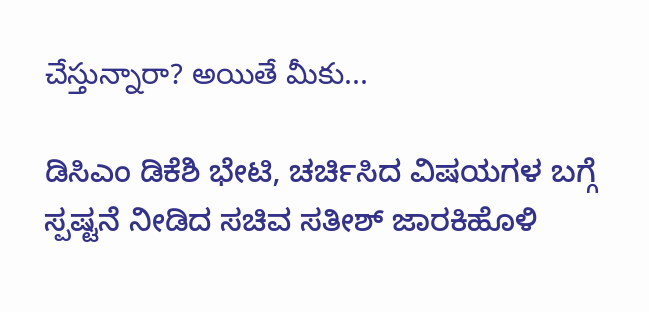చేస్తున్నారా? అయితే మీకు...

ಡಿಸಿಎಂ ಡಿಕೆಶಿ ಭೇಟಿ, ಚರ್ಚಿಸಿದ ವಿಷಯಗಳ ಬಗ್ಗೆ ಸ್ಪಷ್ಟನೆ ನೀಡಿದ ಸಚಿವ ಸತೀಶ್ ಜಾರಕಿಹೊಳಿ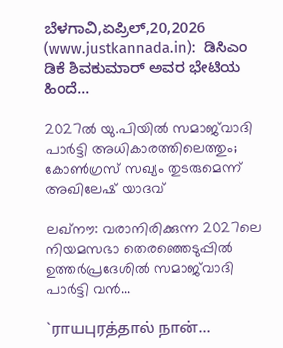ಬೆಳಗಾವಿ,ಏಪ್ರಿಲ್,20,2026 (www.justkannada.in):  ಡಿಸಿಎಂ ಡಿಕೆ ಶಿವಕುಮಾರ್ ಅವರ ಭೇಟಿಯ ಹಿಂದೆ...

2027ല്‍ യു.പിയില്‍ സമാജ്‌വാദി പാര്‍ട്ടി അധികാരത്തിലെത്തും; കോണ്‍ഗ്രസ് സഖ്യം തുടരുമെന്ന് അഖിലേഷ് യാദവ്

ലഖ്നൗ: വരാനിരിക്കുന്ന 2027ലെ നിയമസഭാ തെരഞ്ഞെടുപ്പില്‍ ഉത്തര്‍പ്രദേശില്‍ സമാജ്‌വാദി പാര്‍ട്ടി വന്‍...

`ராயபுரத்தால் நான்…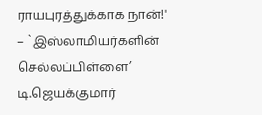ராயபுரத்துக்காக நான்!' – `இஸ்லாமியர்களின் செல்லப்பிள்ளை’ டி.ஜெயக்குமார்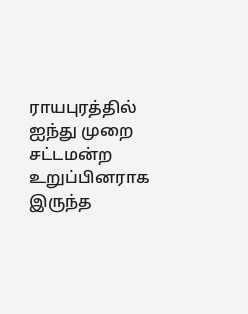ராயபுரத்தில் ஐந்து முறை சட்டமன்ற உறுப்பினராக இருந்த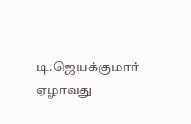டி.ஜெயக்குமார் ஏழாவது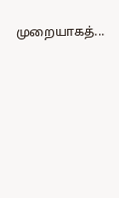முறையாகத்...